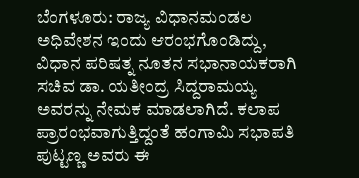ಬೆಂಗಳೂರು: ರಾಜ್ಯ ವಿಧಾನಮಂಡಲ ಅಧಿವೇಶನ ಇಂದು ಆರಂಭಗೊಂಡಿದ್ದು, ವಿಧಾನ ಪರಿಷತ್ನ ನೂತನ ಸಭಾನಾಯಕರಾಗಿ ಸಚಿವ ಡಾ. ಯತೀಂದ್ರ ಸಿದ್ದರಾಮಯ್ಯ ಅವರನ್ನು ನೇಮಕ ಮಾಡಲಾಗಿದೆ. ಕಲಾಪ ಪ್ರಾರಂಭವಾಗುತ್ತಿದ್ದಂತೆ ಹಂಗಾಮಿ ಸಭಾಪತಿ ಪುಟ್ಟಣ್ಣ ಅವರು ಈ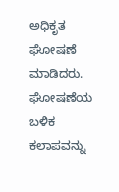ಅಧಿಕೃತ ಘೋಷಣೆ ಮಾಡಿದರು.
ಘೋಷಣೆಯ ಬಳಿಕ ಕಲಾಪವನ್ನು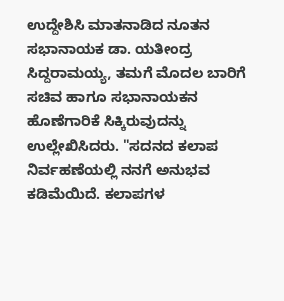ಉದ್ದೇಶಿಸಿ ಮಾತನಾಡಿದ ನೂತನ ಸಭಾನಾಯಕ ಡಾ. ಯತೀಂದ್ರ ಸಿದ್ದರಾಮಯ್ಯ, ತಮಗೆ ಮೊದಲ ಬಾರಿಗೆ ಸಚಿವ ಹಾಗೂ ಸಭಾನಾಯಕನ ಹೊಣೆಗಾರಿಕೆ ಸಿಕ್ಕಿರುವುದನ್ನು ಉಲ್ಲೇಖಿಸಿದರು. "ಸದನದ ಕಲಾಪ ನಿರ್ವಹಣೆಯಲ್ಲಿ ನನಗೆ ಅನುಭವ ಕಡಿಮೆಯಿದೆ. ಕಲಾಪಗಳ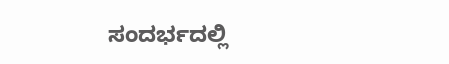ಸಂದರ್ಭದಲ್ಲಿ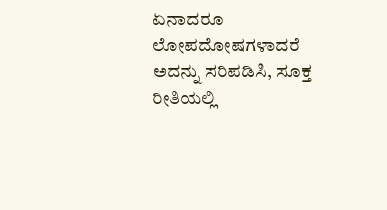ಏನಾದರೂ ಲೋಪದೋಷಗಳಾದರೆ ಅದನ್ನು ಸರಿಪಡಿಸಿ, ಸೂಕ್ತ ರೀತಿಯಲ್ಲಿ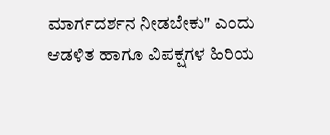ಮಾರ್ಗದರ್ಶನ ನೀಡಬೇಕು" ಎಂದು ಆಡಳಿತ ಹಾಗೂ ವಿಪಕ್ಷಗಳ ಹಿರಿಯ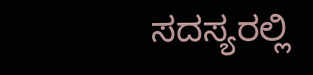ಸದಸ್ಯರಲ್ಲಿ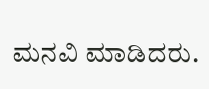ಮನವಿ ಮಾಡಿದರು.